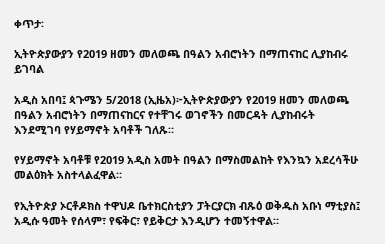ቀጥታ፡

ኢትዮጵያውያን የ2019 ዘመን መለወጫ በዓልን አብሮነትን በማጠናከር ሊያከብሩ ይገባል

አዲስ አበባ፤ ጳጉሜን 5/2018 (ኢዜአ)፦ኢትዮጵያውያን የ2019 ዘመን መለወጫ በዓልን አብሮነትን በማጠናከርና የተቸገሩ ወገኖችን በመርዳት ሊያከብሩት እንደሚገባ የሃይማኖት አባቶች ገለጹ።

የሃይማኖት አባቶቹ የ2019 አዲስ አመት በዓልን በማስመልከት የእንኳን አደረሳችሁ መልዕክት አስተላልፈዋል።

የኢትዮጵያ ኦርቶዶክስ ተዋህዶ ቤተክርስቲያን ፓትርያርክ ብጹዕ ወቅዱስ አቡነ ማቲያስ፤ አዲሱ ዓመት የሰላም፣ የፍቅር፣ የይቅርታ እንዲሆን ተመኝተዋል።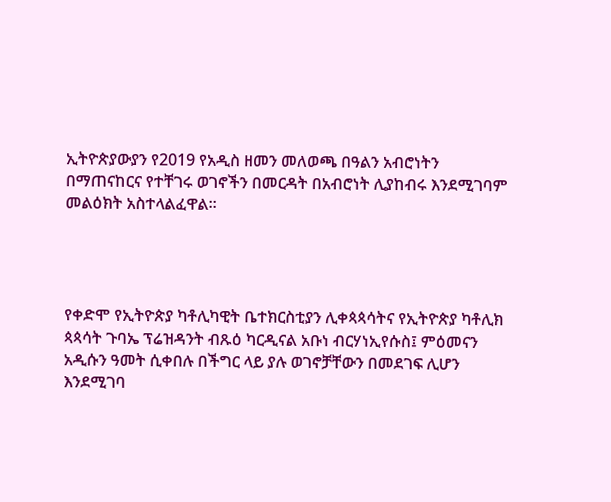ኢትዮጵያውያን የ2019 የአዲስ ዘመን መለወጫ በዓልን አብሮነትን በማጠናከርና የተቸገሩ ወገኖችን በመርዳት በአብሮነት ሊያከብሩ እንደሚገባም መልዕክት አስተላልፈዋል።




የቀድሞ የኢትዮጵያ ካቶሊካዊት ቤተክርስቲያን ሊቀጳጳሳትና የኢትዮጵያ ካቶሊክ ጳጳሳት ጉባኤ ፕሬዝዳንት ብጹዕ ካርዲናል አቡነ ብርሃነኢየሱስ፤ ምዕመናን አዲሱን ዓመት ሲቀበሉ በችግር ላይ ያሉ ወገኖቻቸውን በመደገፍ ሊሆን እንደሚገባ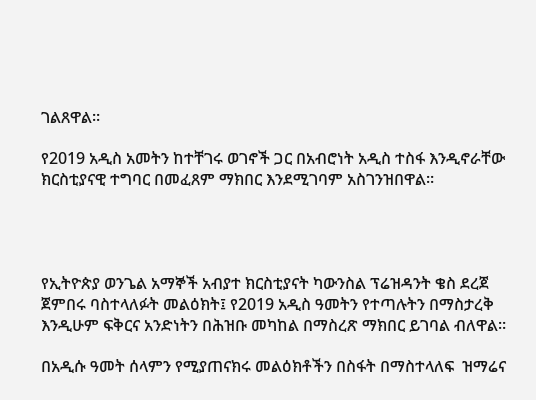ገልጸዋል።

የ2019 አዲስ አመትን ከተቸገሩ ወገኖች ጋር በአብሮነት አዲስ ተስፋ እንዲኖራቸው ክርስቲያናዊ ተግባር በመፈጸም ማክበር እንደሚገባም አስገንዝበዋል።




የኢትዮጵያ ወንጌል አማኞች አብያተ ክርስቲያናት ካውንስል ፕሬዝዳንት ቄስ ደረጀ ጀምበሩ ባስተላለፉት መልዕክት፤ የ2019 አዲስ ዓመትን የተጣሉትን በማስታረቅ እንዲሁም ፍቅርና አንድነትን በሕዝቡ መካከል በማስረጽ ማክበር ይገባል ብለዋል።

በአዲሱ ዓመት ሰላምን የሚያጠናክሩ መልዕክቶችን በስፋት በማስተላለፍ  ዝማሬና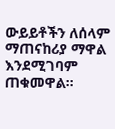ውይይቶችን ለሰላም ማጠናከሪያ ማዋል እንደሚገባም ጠቁመዋል።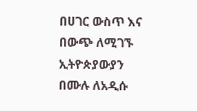በሀገር ውስጥ እና በውጭ ለሚገኙ ኢትዮጵያውያን በሙሉ ለአዲሱ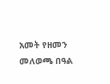አመት የዘመን መለወጫ በዓል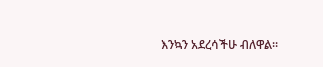እንኳን አደረሳችሁ ብለዋል።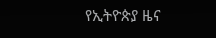የኢትዮጵያ ዜና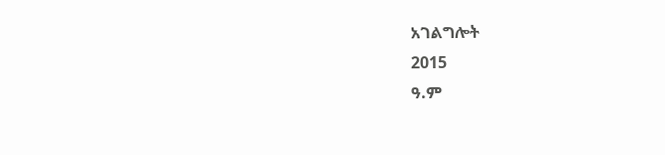አገልግሎት
2015
ዓ.ም